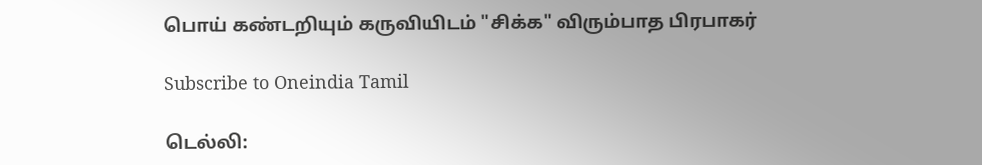பொய் கண்டறியும் கருவியிடம் "சிக்க" விரும்பாத பிரபாகர்

Subscribe to Oneindia Tamil

டெல்லி: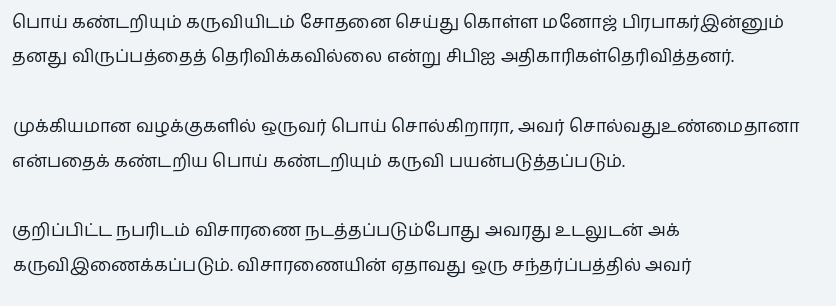பொய் கண்டறியும் கருவியிடம் சோதனை செய்து கொள்ள மனோஜ் பிரபாகர்இன்னும் தனது விருப்பத்தைத் தெரிவிக்கவில்லை என்று சிபிஐ அதிகாரிகள்தெரிவித்தனர்.

முக்கியமான வழக்குகளில் ஒருவர் பொய் சொல்கிறாரா, அவர் சொல்வதுஉண்மைதானா என்பதைக் கண்டறிய பொய் கண்டறியும் கருவி பயன்படுத்தப்படும்.

குறிப்பிட்ட நபரிடம் விசாரணை நடத்தப்படும்போது அவரது உடலுடன் அக் கருவிஇணைக்கப்படும். விசாரணையின் ஏதாவது ஒரு சந்தர்ப்பத்தில் அவர்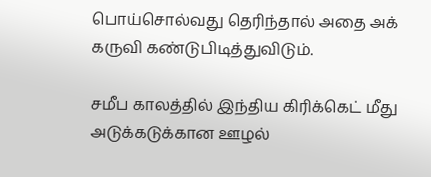பொய்சொல்வது தெரிந்தால் அதை அக் கருவி கண்டுபிடித்துவிடும்.

சமீப காலத்தில் இந்திய கிரிக்கெட் மீது அடுக்கடுக்கான ஊழல்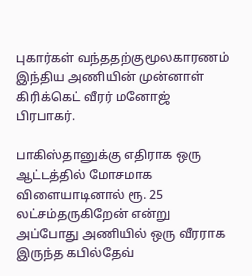புகார்கள் வந்ததற்குமூலகாரணம் இந்திய அணியின் முன்னாள் கிரிக்கெட் வீரர் மனோஜ் பிரபாகர்.

பாகிஸ்தானுக்கு எதிராக ஒரு ஆட்டத்தில் மோசமாக விளையாடினால் ரூ. 25 லட்சம்தருகிறேன் என்று அப்போது அணியில் ஒரு வீரராக இருந்த கபில்தேவ்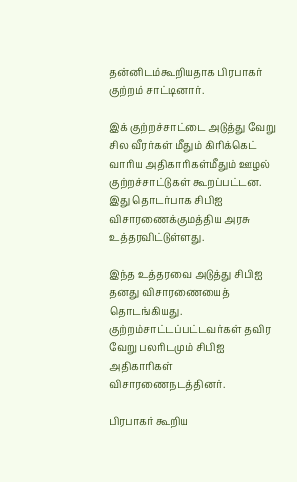தன்னிடம்கூறியதாக பிரபாகர் குற்றம் சாட்டினார்.

இக் குற்றச்சாட்டை அடுத்து வேறு சில வீரர்கள் மீதும் கிரிக்கெட் வாரிய அதிகாரிகள்மீதும் ஊழல் குற்றச்சாட்டுகள் கூறப்பட்டன. இது தொடர்பாக சிபிஐ விசாரணைக்குமத்திய அரசு உத்தரவிட்டுள்ளது.

இந்த உத்தரவை அடுத்து சிபிஐ தனது விசாரணையைத் தொடங்கியது. குற்றம்சாட்டப்பட்டவர்கள் தவிர வேறு பலரிடமும் சிபிஐ அதிகாரிகள் விசாரணைநடத்தினர்.

பிரபாகர் கூறிய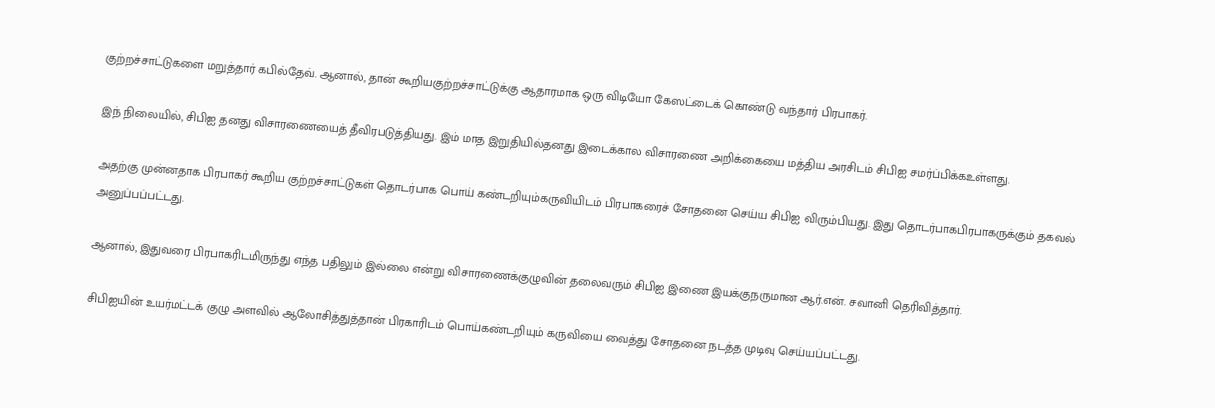குற்றச்சாட்டுகளை மறுத்தார் கபில்தேவ். ஆனால், தான் கூறியகுற்றச்சாட்டுக்கு ஆதாரமாக ஒரு விடியோ கேஸட்டைக் கொண்டு வந்தார் பிரபாகர்.

இந் நிலையில், சிபிஐ தனது விசாரணையைத் தீவிரபடுத்தியது. இம் மாத இறுதியில்தனது இடைக்கால விசாரணை அறிக்கையை மத்திய அரசிடம் சிபிஐ சமர்ப்பிக்கஉள்ளது.

அதற்கு முன்னதாக பிரபாகர் கூறிய குற்றச்சாட்டுகள் தொடர்பாக பொய் கண்டறியும்கருவியிடம் பிரபாகரைச் சோதனை செய்ய சிபிஐ விரும்பியது. இது தொடர்பாகபிரபாகருக்கும் தகவல் அனுப்பப்பட்டது.

ஆனால், இதுவரை பிரபாகரிடமிருந்து எந்த பதிலும் இல்லை என்று விசாரணைக்குழுவின் தலைவரும் சிபிஐ இணை இயக்குநருமான ஆர்.என். சவானி தெரிவித்தார்.

சிபிஐயின் உயர்மட்டக் குழு அளவில் ஆலோசித்துத்தான் பிரகாரிடம் பொய்கண்டறியும் கருவியை வைத்து சோதனை நடத்த முடிவு செய்யப்பட்டது.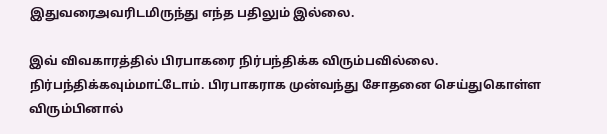இதுவரைஅவரிடமிருந்து எந்த பதிலும் இல்லை.

இவ் விவகாரத்தில் பிரபாகரை நிர்பந்திக்க விரும்பவில்லை. நிர்பந்திக்கவும்மாட்டோம். பிரபாகராக முன்வந்து சோதனை செய்துகொள்ள விரும்பினால்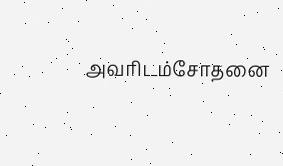அவரிடம்சோதனை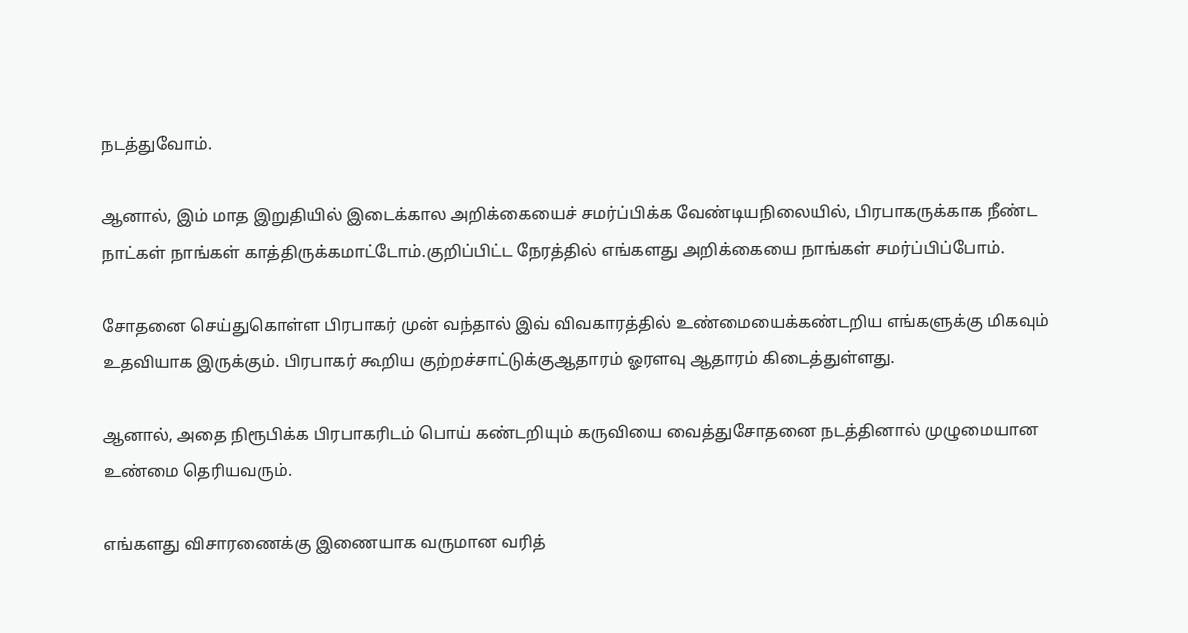நடத்துவோம்.

ஆனால், இம் மாத இறுதியில் இடைக்கால அறிக்கையைச் சமர்ப்பிக்க வேண்டியநிலையில், பிரபாகருக்காக நீண்ட நாட்கள் நாங்கள் காத்திருக்கமாட்டோம்.குறிப்பிட்ட நேரத்தில் எங்களது அறிக்கையை நாங்கள் சமர்ப்பிப்போம்.

சோதனை செய்துகொள்ள பிரபாகர் முன் வந்தால் இவ் விவகாரத்தில் உண்மையைக்கண்டறிய எங்களுக்கு மிகவும் உதவியாக இருக்கும். பிரபாகர் கூறிய குற்றச்சாட்டுக்குஆதாரம் ஓரளவு ஆதாரம் கிடைத்துள்ளது.

ஆனால், அதை நிரூபிக்க பிரபாகரிடம் பொய் கண்டறியும் கருவியை வைத்துசோதனை நடத்தினால் முழுமையான உண்மை தெரியவரும்.

எங்களது விசாரணைக்கு இணையாக வருமான வரித்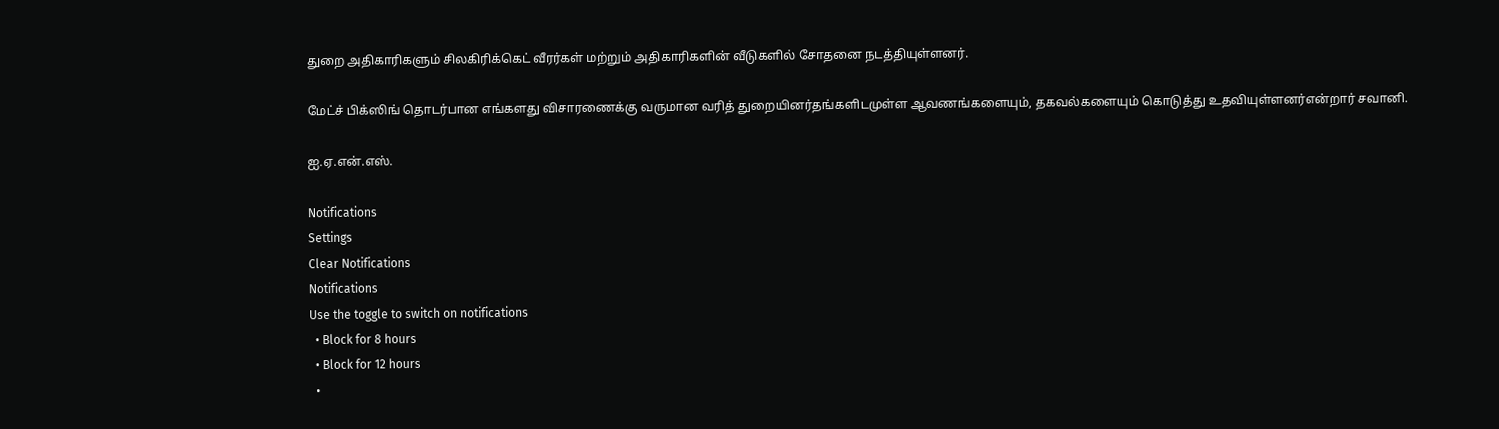துறை அதிகாரிகளும் சிலகிரிக்கெட் வீரர்கள் மற்றும் அதிகாரிகளின் வீடுகளில் சோதனை நடத்தியுள்ளனர்.

மேட்ச் பிக்ஸிங் தொடர்பான எங்களது விசாரணைக்கு வருமான வரித் துறையினர்தங்களிடமுள்ள ஆவணங்களையும், தகவல்களையும் கொடுத்து உதவியுள்ளனர்என்றார் சவானி.

ஐ.ஏ.என்.எஸ்.

Notifications
Settings
Clear Notifications
Notifications
Use the toggle to switch on notifications
  • Block for 8 hours
  • Block for 12 hours
  •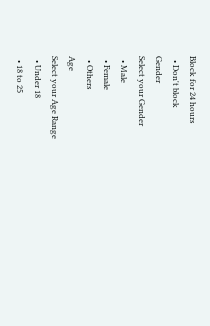Block for 24 hours
  • Don't block
Gender
Select your Gender
  • Male
  • Female
  • Others
Age
Select your Age Range
  • Under 18
  • 18 to 25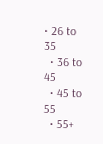• 26 to 35
  • 36 to 45
  • 45 to 55
  • 55+